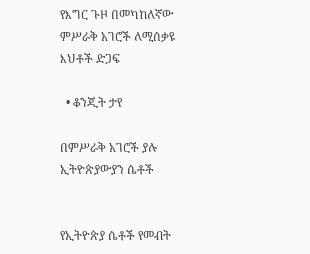የእግር ጉዞ በመካከለኛው ምሥራቅ አገሮች ለሚሰቃዩ እህቶች ድጋፍ

  • ቆንጂት ታየ

በምሥራቅ አገሮች ያሉ ኢትዮጵያውያን ሴቶች


የኢትዮጵያ ሴቶች የመብት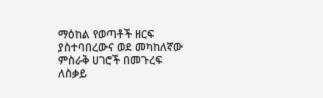ማዕከል የወጣቶች ዘርፍ ያስተባበረውና ወደ መካከለኛው ምስራቅ ሀገሮች በመጉረፍ ለስቃይ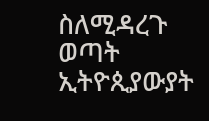ስለሚዳረጉ ወጣት ኢትዮጲያውያት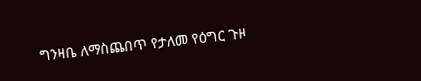ግንዛቤ ለማስጨበጥ የታለመ የዕግር ጉዞ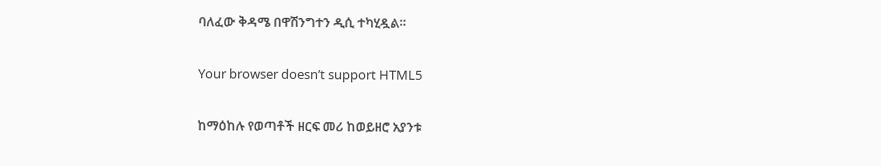ባለፈው ቅዳሜ በዋሽንግተን ዲሲ ተካሂዷል።

Your browser doesn’t support HTML5

ከማዕከሉ የወጣቶች ዘርፍ መሪ ከወይዘሮ አያንቱ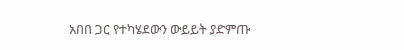አበበ ጋር የተካሄደውን ውይይት ያድምጡ